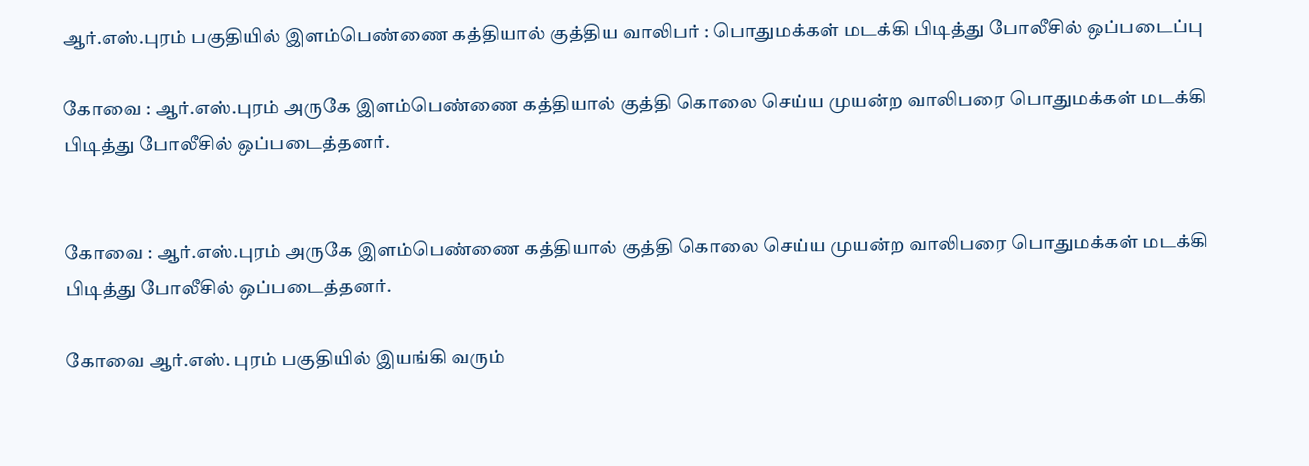ஆர்.எஸ்.புரம் பகுதியில் இளம்பெண்ணை கத்தியால் குத்திய வாலிபர் : பொதுமக்கள் மடக்கி பிடித்து போலீசில் ஒப்படைப்பு

கோவை : ஆர்.எஸ்.புரம் அருகே இளம்பெண்ணை கத்தியால் குத்தி கொலை செய்ய முயன்ற வாலிபரை பொதுமக்கள் மடக்கி பிடித்து போலீசில் ஒப்படைத்தனர்.


கோவை : ஆர்.எஸ்.புரம் அருகே இளம்பெண்ணை கத்தியால் குத்தி கொலை செய்ய முயன்ற வாலிபரை பொதுமக்கள் மடக்கி பிடித்து போலீசில் ஒப்படைத்தனர்.

கோவை ஆர்.எஸ். புரம் பகுதியில் இயங்கி வரும்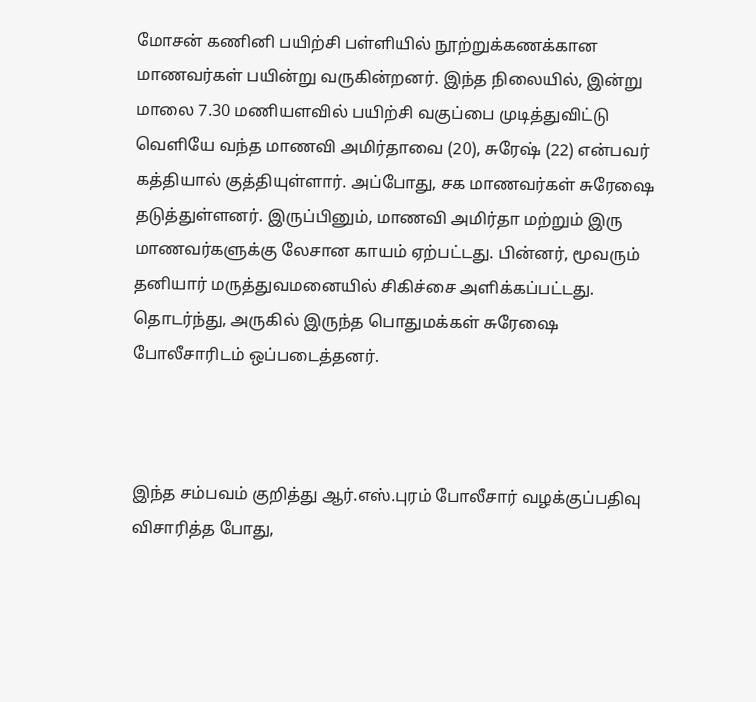மோசன் கணினி பயிற்சி பள்ளியில் நூற்றுக்கணக்கான மாணவர்கள் பயின்று வருகின்றனர். இந்த நிலையில், இன்று மாலை 7.30 மணியளவில் பயிற்சி வகுப்பை முடித்துவிட்டு வெளியே வந்த மாணவி அமிர்தாவை (20), சுரேஷ் (22) என்பவர் கத்தியால் குத்தியுள்ளார். அப்போது, சக மாணவர்கள் சுரேஷை தடுத்துள்ளனர். இருப்பினும், மாணவி அமிர்தா மற்றும் இரு மாணவர்களுக்கு லேசான காயம் ஏற்பட்டது. பின்னர், மூவரும் தனியார் மருத்துவமனையில் சிகிச்சை அளிக்கப்பட்டது. தொடர்ந்து, அருகில் இருந்த பொதுமக்கள் சுரேஷை போலீசாரிடம் ஒப்படைத்தனர்.



இந்த சம்பவம் குறித்து ஆர்.எஸ்.புரம் போலீசார் வழக்குப்பதிவு விசாரித்த போது,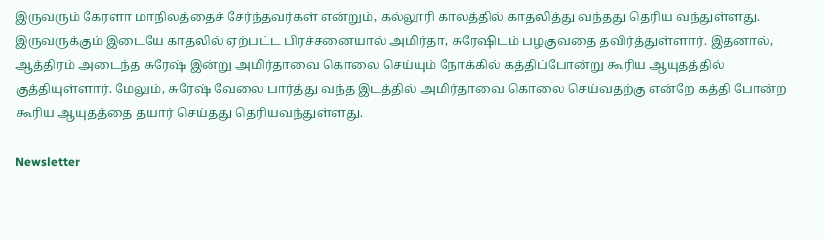இருவரும் கேரளா மாநிலத்தைச் சேர்ந்தவர்கள் என்றும், கல்லூரி காலத்தில் காதலித்து வந்தது தெரிய வந்துள்ளது. இருவருக்கும் இடையே காதலில் ஏற்பட்ட பிரச்சனையால் அமிர்தா, சுரேஷிடம் பழகுவதை தவிர்த்துள்ளார். இதனால், ஆத்திரம் அடைந்த சுரேஷ் இன்று அமிர்தாவை கொலை செய்யும் நோக்கில் கத்திப்போன்று கூரிய ஆயுதத்தில் குத்தியுள்ளார். மேலும், சுரேஷ் வேலை பார்த்து வந்த இடத்தில் அமிர்தாவை கொலை செய்வதற்கு என்றே கத்தி போன்ற கூரிய ஆயுதத்தை தயார் செய்தது தெரியவந்துள்ளது.

Newsletter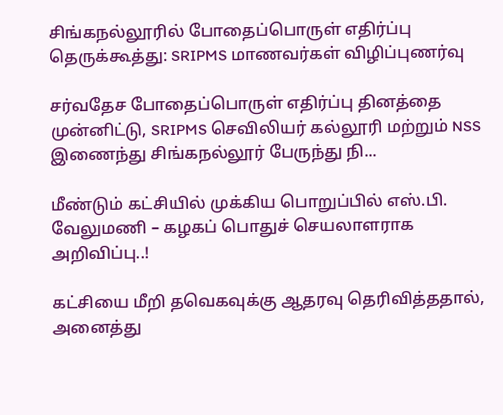சிங்கநல்லூரில் போதைப்பொருள் எதிர்ப்பு தெருக்கூத்து: SRIPMS மாணவர்கள் விழிப்புணர்வு

சர்வதேச போதைப்பொருள் எதிர்ப்பு தினத்தை முன்னிட்டு, SRIPMS செவிலியர் கல்லூரி மற்றும் NSS இணைந்து சிங்கநல்லூர் பேருந்து நி...

மீண்டும் கட்சியில் முக்கிய பொறுப்பில் எஸ்.பி. வேலுமணி – கழகப் பொதுச் செயலாளராக அறிவிப்பு..!

கட்சியை மீறி தவெகவுக்கு ஆதரவு தெரிவித்ததால், அனைத்து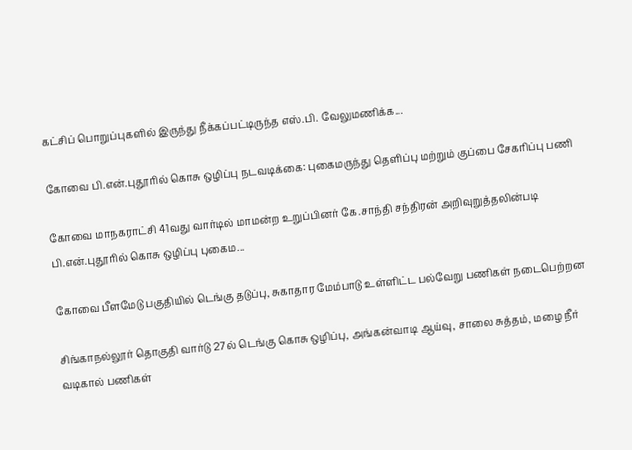கட்சிப் பொறுப்புகளில் இருந்து நீக்கப்பட்டிருந்த எஸ்.பி. வேலுமணிக்க...

கோவை பி.என்.புதூரில் கொசு ஒழிப்பு நடவடிக்கை: புகைமருந்து தெளிப்பு மற்றும் குப்பை சேகரிப்பு பணி

கோவை மாநகராட்சி 41வது வார்டில் மாமன்ற உறுப்பினர் கே.சாந்தி சந்திரன் அறிவுறுத்தலின்படி பி.என்.புதூரில் கொசு ஒழிப்பு புகைம...

கோவை பீளமேடு பகுதியில் டெங்கு தடுப்பு, சுகாதார மேம்பாடு உள்ளிட்ட பல்வேறு பணிகள் நடைபெற்றன

சிங்காநல்லூர் தொகுதி வார்டு 27ல் டெங்கு கொசு ஒழிப்பு, அங்கன்வாடி ஆய்வு, சாலை சுத்தம், மழை நீர் வடிகால் பணிகள்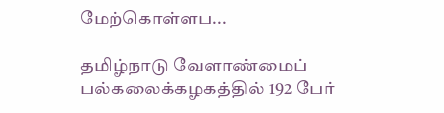மேற்கொள்ளப...

தமிழ்நாடு வேளாண்மைப் பல்கலைக்கழகத்தில் 192 பேர்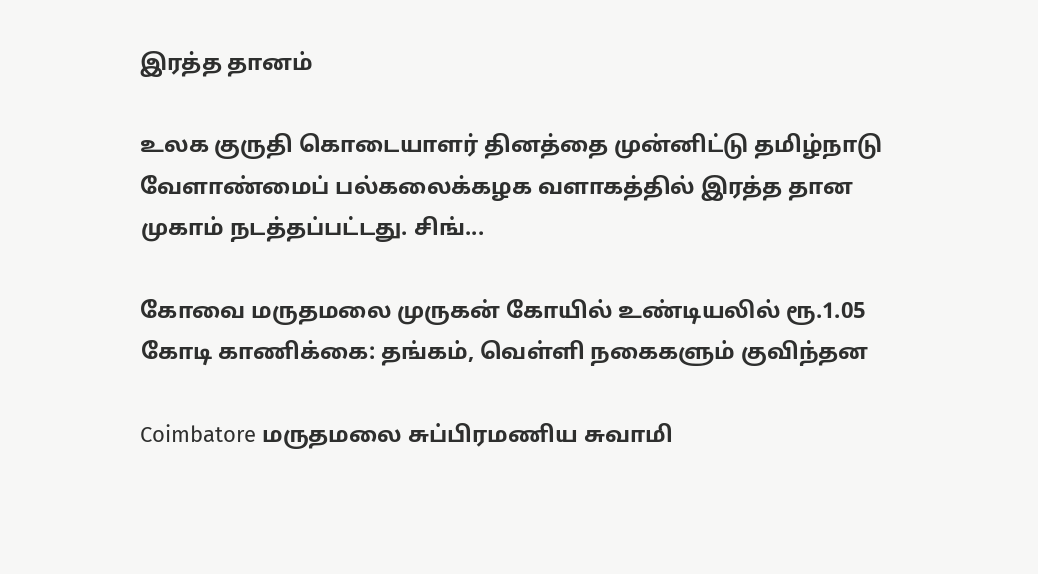இரத்த தானம்

உலக குருதி கொடையாளர் தினத்தை முன்னிட்டு தமிழ்நாடு வேளாண்மைப் பல்கலைக்கழக வளாகத்தில் இரத்த தான முகாம் நடத்தப்பட்டது. சிங்...

கோவை மருதமலை முருகன் கோயில் உண்டியலில் ரூ.1.05 கோடி காணிக்கை: தங்கம், வெள்ளி நகைகளும் குவிந்தன

Coimbatore மருதமலை சுப்பிரமணிய சுவாமி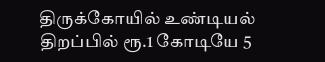திருக்கோயில் உண்டியல் திறப்பில் ரூ.1 கோடியே 5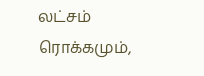லட்சம் ரொக்கமும்,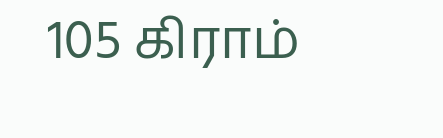105 கிராம்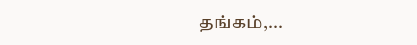தங்கம்,...